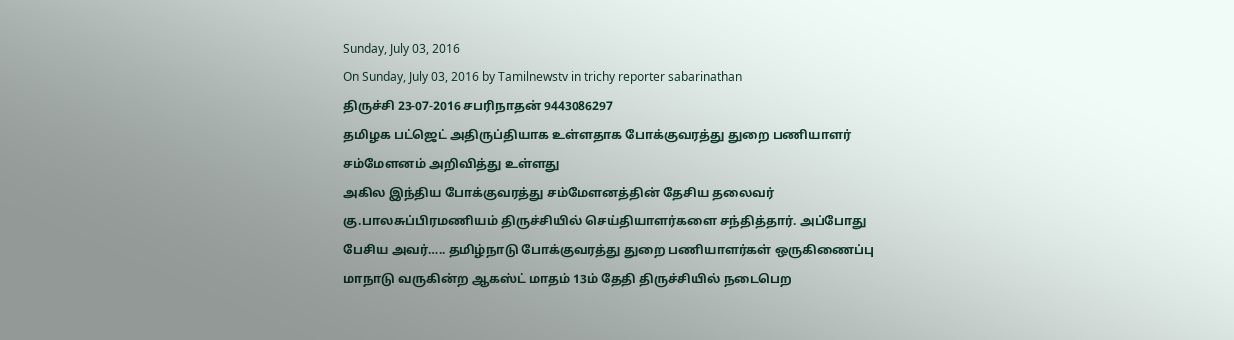Sunday, July 03, 2016
On Sunday, July 03, 2016 by Tamilnewstv in trichy reporter sabarinathan
திருச்சி 23-07-2016 சபரிநாதன் 9443086297
தமிழக பட்ஜெட் அதிருப்தியாக உள்ளதாக போக்குவரத்து துறை பணியாளர் சம்மேளனம் அறிவித்து உள்ளது
அகில இந்திய போக்குவரத்து சம்மேளனத்தின் தேசிய தலைவர் கு.பாலசுப்பிரமணியம் திருச்சியில் செய்தியாளர்களை சந்தித்தார். அப்போது பேசிய அவர்….. தமிழ்நாடு போக்குவரத்து துறை பணியாளர்கள் ஒருகிணைப்பு மாநாடு வருகின்ற ஆகஸ்ட் மாதம் 13ம் தேதி திருச்சியில் நடைபெற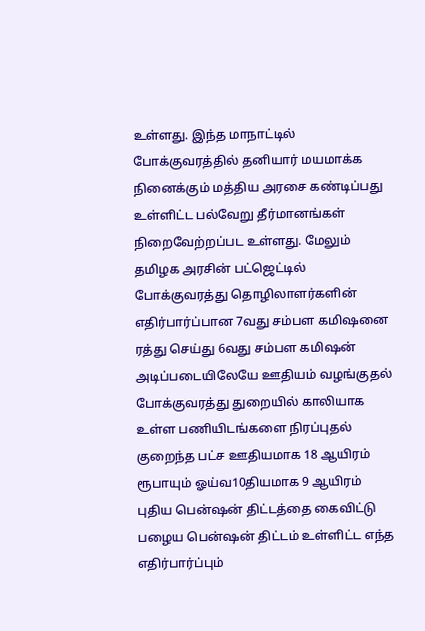உள்ளது. இந்த மாநாட்டில் போக்குவரத்தில் தனியார் மயமாக்க நினைக்கும் மத்திய அரசை கண்டிப்பது உள்ளிட்ட பல்வேறு தீர்மானங்கள் நிறைவேற்றப்பட உள்ளது. மேலும் தமிழக அரசின் பட்ஜெட்டில் போக்குவரத்து தொழிலாளர்களின் எதிர்பார்ப்பான 7வது சம்பள கமிஷனை ரத்து செய்து 6வது சம்பள கமிஷன் அடிப்படையிலேயே ஊதியம் வழங்குதல் போக்குவரத்து துறையில் காலியாக உள்ள பணியிடங்களை நிரப்புதல் குறைந்த பட்ச ஊதியமாக 18 ஆயிரம் ரூபாயும் ஓய்வ10தியமாக 9 ஆயிரம் புதிய பென்ஷன் திட்டத்தை கைவிட்டு பழைய பென்ஷன் திட்டம் உள்ளிட்ட எந்த எதிர்பார்ப்பும்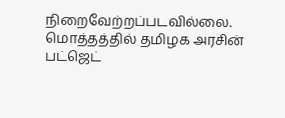நிறைவேற்றப்படவில்லை. மொத்தத்தில் தமிழக அரசின் பட்ஜெட்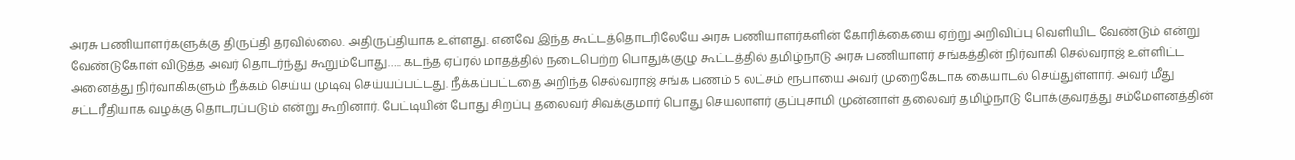அரசு பணியாளர்களுக்கு திருப்தி தரவில்லை. அதிருப்தியாக உள்ளது. எனவே இந்த கூட்டத்தொடரிலேயே அரசு பணியாளர்களின் கோரிக்கையை ஏற்று அறிவிப்பு வெளியிட வேண்டும் என்று வேண்டுகோள் விடுத்த அவர் தொடர்ந்து கூறும்போது….. கடந்த ஏப்ரல் மாதத்தில் நடைபெற்ற பொதுக்குழு கூட்டத்தில் தமிழ்நாடு அரசு பணியாளர் சங்கத்தின் நிர்வாகி செல்வராஜ் உள்ளிட்ட அனைத்து நிர்வாகிகளும் நீக்கம் செய்ய முடிவு செய்யப்பட்டது. நீக்கப்பட்டதை அறிந்த செல்வராஜ் சங்க பணம் 5 லட்சம் ரூபாயை அவர் முறைகேடாக கையாடல் செய்துள்ளார். அவர் மீது சட்டரீதியாக வழக்கு தொடரப்படும் என்று கூறினார். பேட்டியின் போது சிறப்பு தலைவர் சிவக்குமார் பொது செயலாளர் குப்புசாமி முன்னாள் தலைவர் தமிழ்நாடு போக்குவரத்து சம்மேளனத்தின்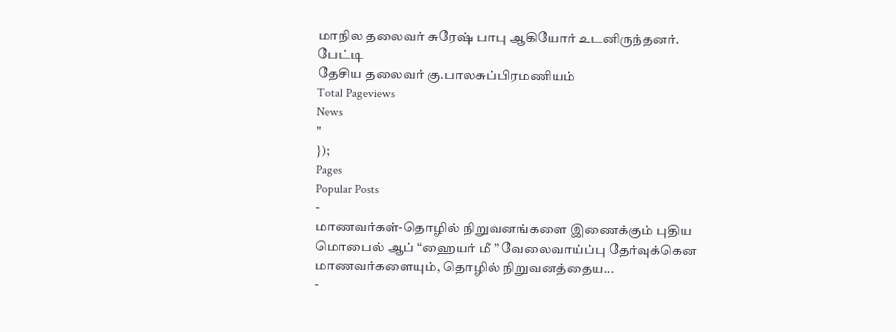மாநில தலைவர் சுரேஷ் பாபு ஆகியோர் உடனிருந்தனர்.
பேட்டி
தேசிய தலைவர் கு.பாலசுப்பிரமணியம்
Total Pageviews
News
"
});
Pages
Popular Posts
-
மாணவர்கள்-தொழில் நிறுவனங்களை இணைக்கும் புதிய மொபைல் ஆப் “ஹையர் மீ ” வேலைவாய்ப்பு தேர்வுக்கென மாணவர்களையும், தொழில் நிறுவனத்தைய...
-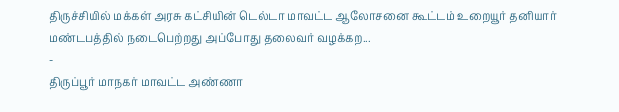திருச்சியில் மக்கள் அரசு கட்சியின் டெல்டா மாவட்ட ஆலோசனை கூட்டம் உறையூர் தனியார் மண்டபத்தில் நடைபெற்றது அப்போது தலைவர் வழக்கற...
-
திருப்பூர் மாநகர் மாவட்ட அண்ணா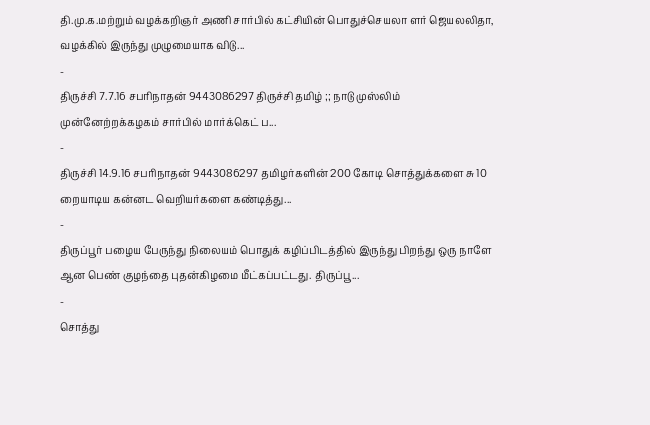தி.மு.க.மற்றும் வழக்கறிஞர் அணி சார்பில் கட்சியின் பொதுச்செயலா ளர் ஜெயலலிதா, வழக்கில் இருந்து முழுமையாக விடு...
-
திருச்சி 7.7.16 சபரிநாதன் 9443086297 திருச்சி தமிழ் ;; நாடு முஸ்லிம் முன்னேற்றக்கழகம் சார்பில் மார்க்கெட் ப...
-
திருச்சி 14.9.16 சபரிநாதன் 9443086297 தமிழர்களின் 200 கோடி சொத்துக்களை சு 10 றையாடிய கன்னட வெறியர்களை கண்டித்து...
-
திருப்பூர் பழைய பேருந்து நிலையம் பொதுக் கழிப்பிடத்தில் இருந்து பிறந்து ஒரு நாளே ஆன பெண் குழந்தை புதன்கிழமை மீட்கப்பட்டது. திருப்பூ...
-
சொத்து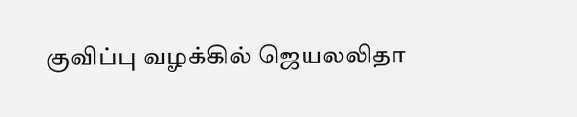குவிப்பு வழக்கில் ஜெயலலிதா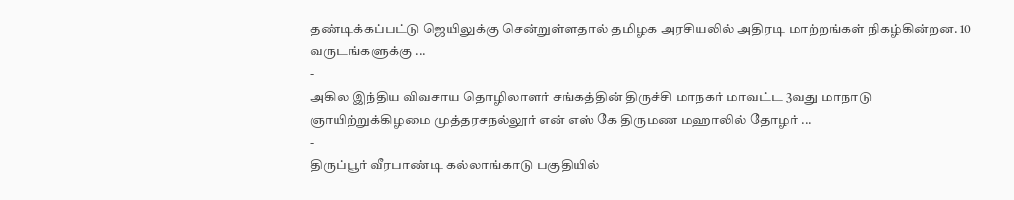தண்டிக்கப்பட்டு ஜெயிலுக்கு சென்றுள்ளதால் தமிழக அரசியலில் அதிரடி மாற்றங்கள் நிகழ்கின்றன. 10 வருடங்களுக்கு ...
-
அகில இந்திய விவசாய தொழிலாளர் சங்கத்தின் திருச்சி மாநகர் மாவட்ட 3வது மாநாடு ஞாயிற்றுக்கிழமை முத்தரசநல்லூர் என் எஸ் கே திருமண மஹாலில் தோழர் ...
-
திருப்பூர் வீரபாண்டி கல்லாங்காடு பகுதியில்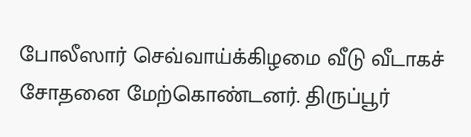போலீஸார் செவ்வாய்க்கிழமை வீடு வீடாகச் சோதனை மேற்கொண்டனர். திருப்பூர்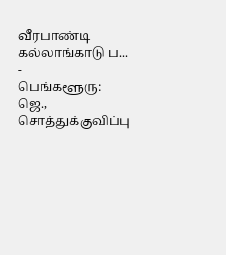வீரபாண்டி கல்லாங்காடு ப...
-
பெங்களூரு: ஜெ., சொத்துக்குவிப்பு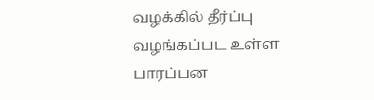வழக்கில் தீர்ப்பு வழங்கப்பட உள்ள பாரப்பன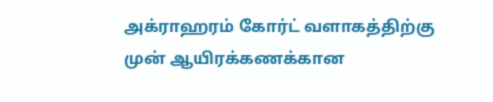அக்ராஹரம் கோர்ட் வளாகத்திற்கு முன் ஆயிரக்கணக்கான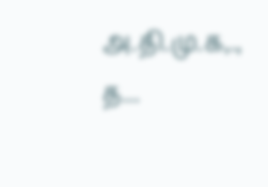அ.தி.மு.க,., த...